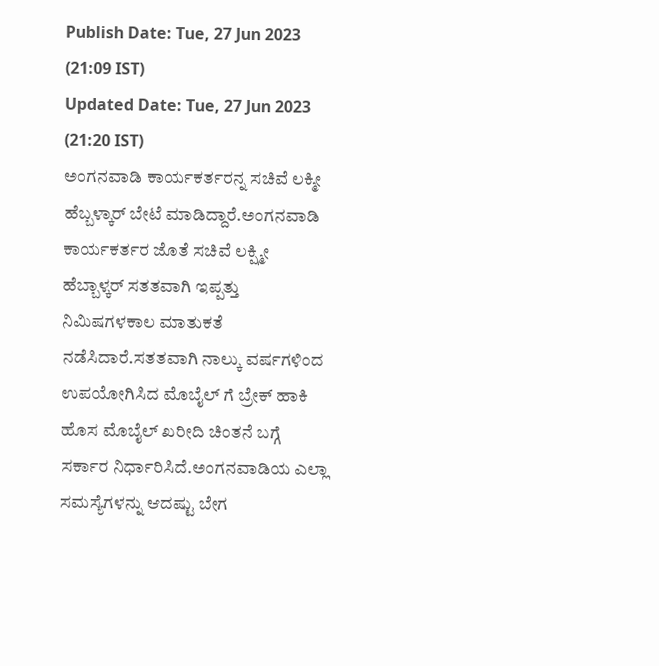Publish Date: Tue, 27 Jun 2023 (21:09 IST)
Updated Date: Tue, 27 Jun 2023 (21:20 IST)
ಅಂಗನವಾಡಿ ಕಾರ್ಯಕರ್ತರನ್ನ ಸಚಿವೆ ಲಕ್ಮೀ ಹೆಬ್ಬಳ್ಕಾರ್ ಬೇಟೆ ಮಾಡಿದ್ದಾರೆ.ಅಂಗನವಾಡಿ ಕಾರ್ಯಕರ್ತರ ಜೊತೆ ಸಚಿವೆ ಲಕ್ಷ್ಮೀ ಹೆಬ್ಬಾಳ್ಕರ್ ಸತತವಾಗಿ ಇಪ್ಪತ್ತು ನಿಮಿಷಗಳಕಾಲ ಮಾತುಕತೆ ನಡೆಸಿದಾರೆ.ಸತತವಾಗಿ ನಾಲ್ಕು ವರ್ಷಗಳಿಂದ ಉಪಯೋಗಿಸಿದ ಮೊಬೈಲ್ ಗೆ ಬ್ರೇಕ್ ಹಾಕಿ ಹೊಸ ಮೊಬೈಲ್ ಖರೀದಿ ಚಿಂತನೆ ಬಗ್ಗೆ ಸರ್ಕಾರ ನಿರ್ಧಾರಿಸಿದೆ.ಅಂಗನವಾಡಿಯ ಎಲ್ಲಾ ಸಮಸ್ಯೆಗಳನ್ನು ಆದಷ್ಟು ಬೇಗ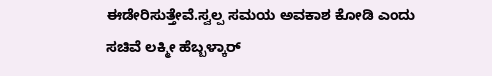ಈಡೇರಿಸುತ್ತೇವೆ.ಸ್ವಲ್ಪ ಸಮಯ ಅವಕಾಶ ಕೋಡಿ ಎಂದು ಸಚಿವೆ ಲಕ್ಮೀ ಹೆಬ್ಬಳ್ಕಾರ್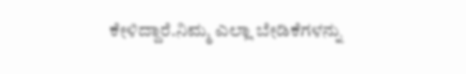ಕೇಳಿದ್ದಾರೆ.ನಿಮ್ಮ ಎಲ್ಲಾ ಬೇಡಿಕೆಗಳನ್ನು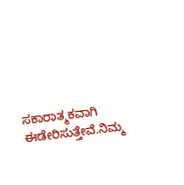ಸಕಾರಾತ್ಮಕವಾಗಿ ಈಡೇರಿಸುತ್ತೇವೆ.ನಿಮ್ಮ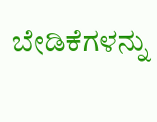ಬೇಡಿಕೆಗಳನ್ನು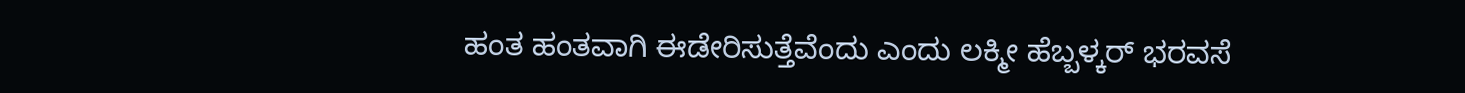ಹಂತ ಹಂತವಾಗಿ ಈಡೇರಿಸುತ್ತೆವೆಂದು ಎಂದು ಲಕ್ಮೀ ಹೆಬ್ಬಳ್ಕರ್ ಭರವಸೆ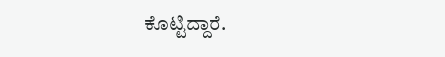ಕೊಟ್ಟಿದ್ದಾರೆ.